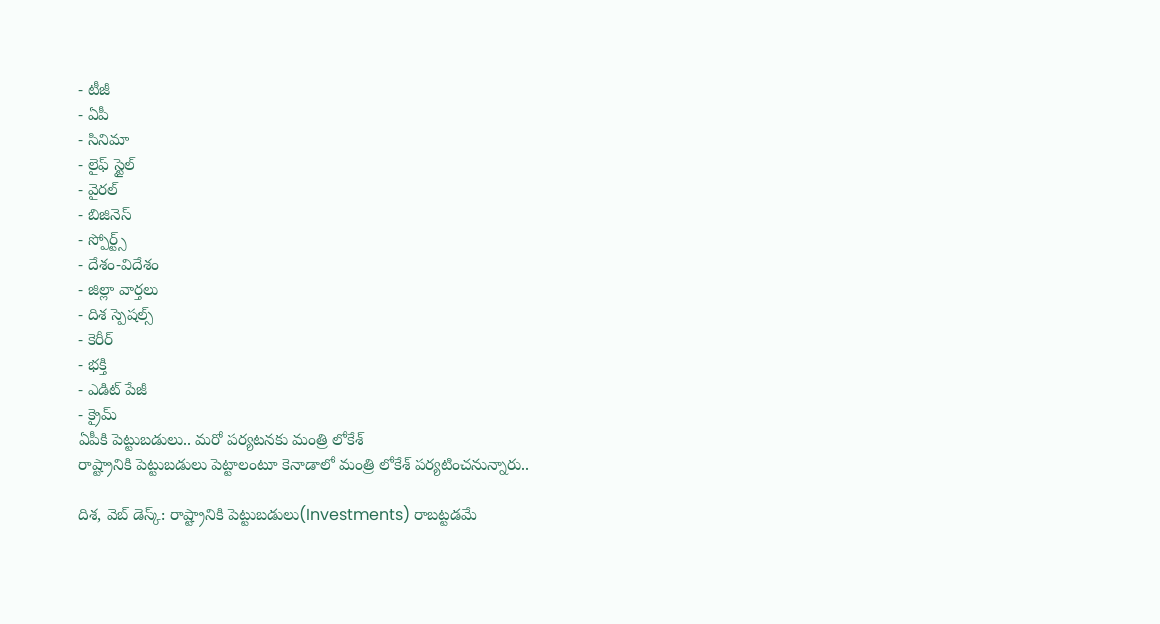- టీజీ
- ఏపీ
- సినిమా
- లైఫ్ స్టైల్
- వైరల్
- బిజినెస్
- స్పోర్ట్స్
- దేశం-విదేశం
- జిల్లా వార్తలు
- దిశ స్పెషల్స్
- కెరీర్
- భక్తి
- ఎడిట్ పేజీ
- క్రైమ్
ఏపీకి పెట్టుబడులు.. మరో పర్యటనకు మంత్రి లోకేశ్
రాష్ట్రానికి పెట్టుబడులు పెట్టాలంటూ కెనాడాలో మంత్రి లోకేశ్ పర్యటించనున్నారు..

దిశ, వెబ్ డెస్క్: రాష్ట్రానికి పెట్టుబడులు(Investments) రాబట్టడమే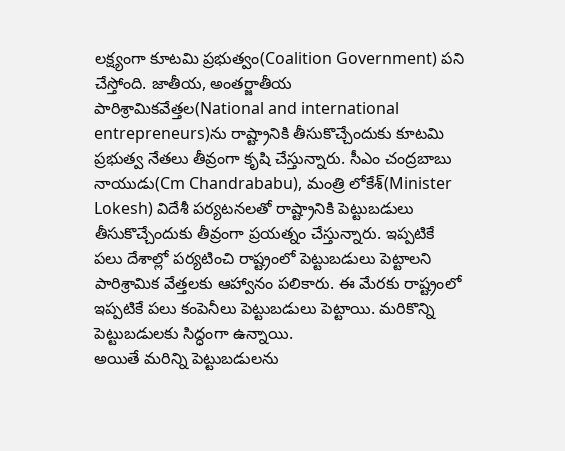లక్ష్యంగా కూటమి ప్రభుత్వం(Coalition Government) పని చేస్తోంది. జాతీయ, అంతర్జాతీయ పారిశ్రామికవేత్తల(National and international entrepreneurs)ను రాష్ట్రానికి తీసుకొచ్చేందుకు కూటమి ప్రభుత్వ నేతలు తీవ్రంగా కృషి చేస్తున్నారు. సీఎం చంద్రబాబు నాయుడు(Cm Chandrababu), మంత్రి లోకేశ్(Minister Lokesh) విదేశీ పర్యటనలతో రాష్ట్రానికి పెట్టుబడులు తీసుకొచ్చేందుకు తీవ్రంగా ప్రయత్నం చేస్తున్నారు. ఇప్పటికే పలు దేశాల్లో పర్యటించి రాష్ట్రంలో పెట్టుబడులు పెట్టాలని పారిశ్రామిక వేత్తలకు ఆహ్వానం పలికారు. ఈ మేరకు రాష్ట్రంలో ఇప్పటికే పలు కంపెనీలు పెట్టుబడులు పెట్టాయి. మరికొన్ని పెట్టుబడులకు సిద్ధంగా ఉన్నాయి.
అయితే మరిన్ని పెట్టుబడులను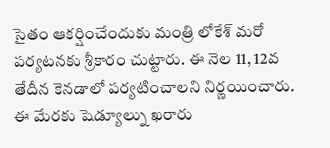సైతం ఆకర్షించేందుకు మంత్రి లోకేశ్ మరో పర్యటనకు శ్రీకారం చుట్టారు. ఈ నెల 11, 12వ తేదీన కెనడాలో పర్యటించాలని నిర్ణయించారు. ఈ మేరకు షెడ్యూల్ను ఖరారు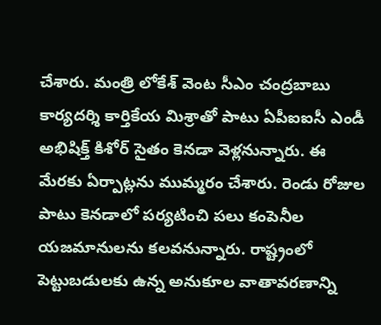చేశారు. మంత్రి లోకేశ్ వెంట సీఎం చంద్రబాబు కార్యదర్శి కార్తికేయ మిశ్రాతో పాటు ఏపీఐఐసీ ఎండీ అభిషిక్త్ కిశోర్ సైతం కెనడా వెళ్లనున్నారు. ఈ మేరకు ఏర్పాట్లను ముమ్మరం చేశారు. రెండు రోజుల పాటు కెనడాలో పర్యటించి పలు కంపెనీల యజమానులను కలవనున్నారు. రాష్ట్రంలో పెట్టుబడులకు ఉన్న అనుకూల వాతావరణాన్ని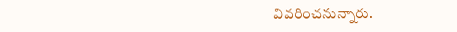వివరించనున్నారు.